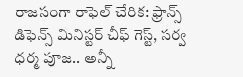రాజసంగా రాఫెల్ చేరిక: ఫ్రాన్స్ డిఫెన్స్ మినిస్టర్ చీఫ్ గెస్ట్, సర్వ ధర్మ పూజ.. అన్నీ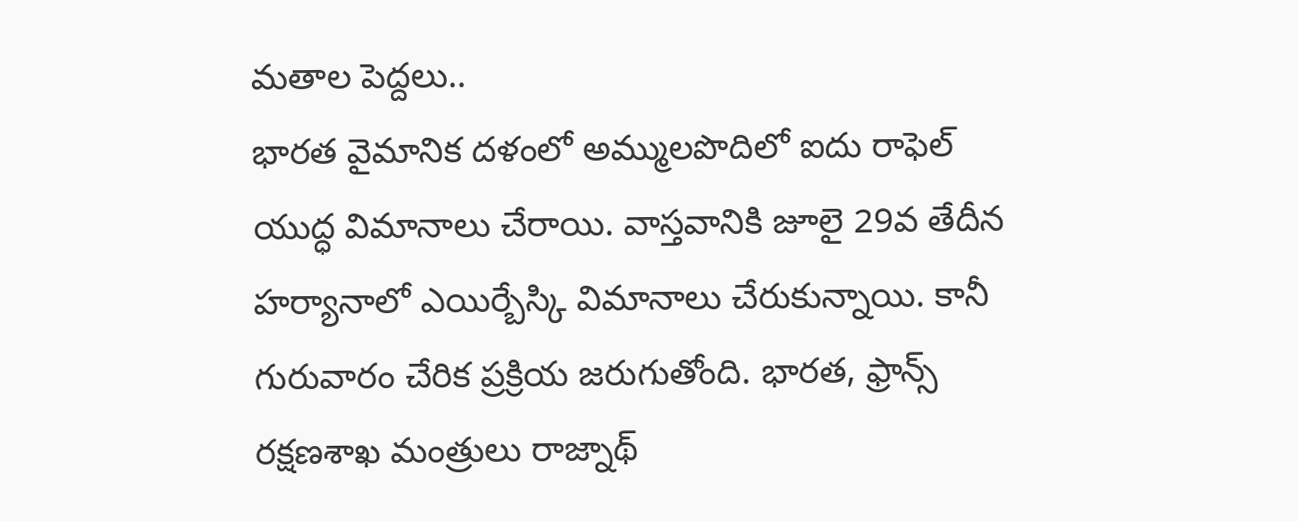మతాల పెద్దలు..
భారత వైమానిక దళంలో అమ్ములపొదిలో ఐదు రాఫెల్ యుద్ధ విమానాలు చేరాయి. వాస్తవానికి జూలై 29వ తేదీన హర్యానాలో ఎయిర్బేస్కి విమానాలు చేరుకున్నాయి. కానీ గురువారం చేరిక ప్రక్రియ జరుగుతోంది. భారత, ఫ్రాన్స్ రక్షణశాఖ మంత్రులు రాజ్నాథ్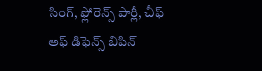సింగ్, ఫ్లోరెన్స్ పార్లీ, చీఫ్ అఫ్ డిఫెన్స్ బిపిన్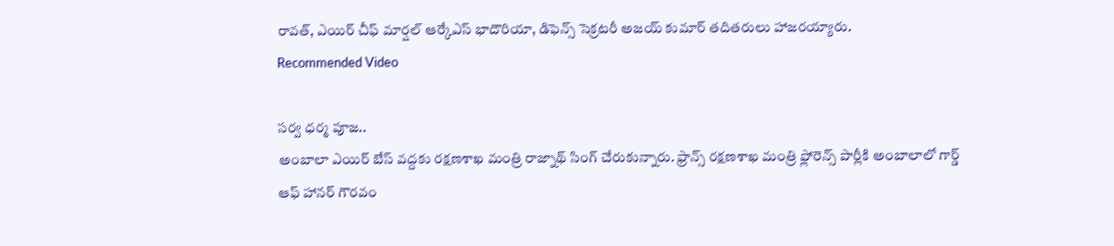రావత్, ఎయిర్ చీఫ్ మార్షల్ ఆర్కేఎస్ భాదౌరియా, డిఫెన్స్ సెక్రటరీ అజయ్ కుమార్ తదితరులు హాజరయ్యారు.
Recommended Video

సర్వ ధర్మ పూజ..
అంబాలా ఎయిర్ బేస్ వద్దకు రక్షణశాఖ మంత్రి రాజ్నాథ్ సింగ్ చేరుకున్నారు. ఫ్రాన్స్ రక్షణశాఖ మంత్రి ఫ్లోరెన్స్ పార్లీకి అంబాలాలో గార్డ్ ఆఫ్ హానర్ గౌరవం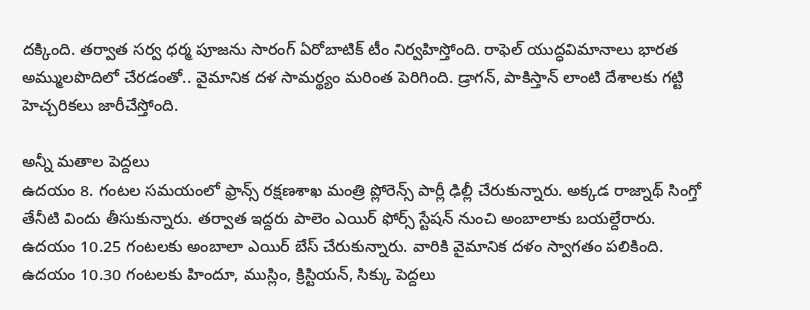దక్కింది. తర్వాత సర్వ ధర్మ పూజను సారంగ్ ఏరోబాటిక్ టీం నిర్వహిస్తోంది. రాఫెల్ యుద్ధవిమానాలు భారత అమ్ములపొదిలో చేరడంతో.. వైమానిక దళ సామర్థ్యం మరింత పెరిగింది. డ్రాగన్, పాకిస్తాన్ లాంటి దేశాలకు గట్టి హెచ్చరికలు జారీచేస్తోంది.

అన్నీ మతాల పెద్దలు
ఉదయం 8. గంటల సమయంలో ఫ్రాన్స్ రక్షణశాఖ మంత్రి ప్లోరెన్స్ పార్లీ ఢిల్లీ చేరుకున్నారు. అక్కడ రాజ్నాథ్ సింగ్తో తేనీటి విందు తీసుకున్నారు. తర్వాత ఇద్దరు పాలెం ఎయిర్ ఫోర్స్ స్టేషన్ నుంచి అంబాలాకు బయల్దేరారు. ఉదయం 10.25 గంటలకు అంబాలా ఎయిర్ బేస్ చేరుకున్నారు. వారికి వైమానిక దళం స్వాగతం పలికింది. ఉదయం 10.30 గంటలకు హిందూ, ముస్లిం, క్రిస్టియన్, సిక్కు పెద్దలు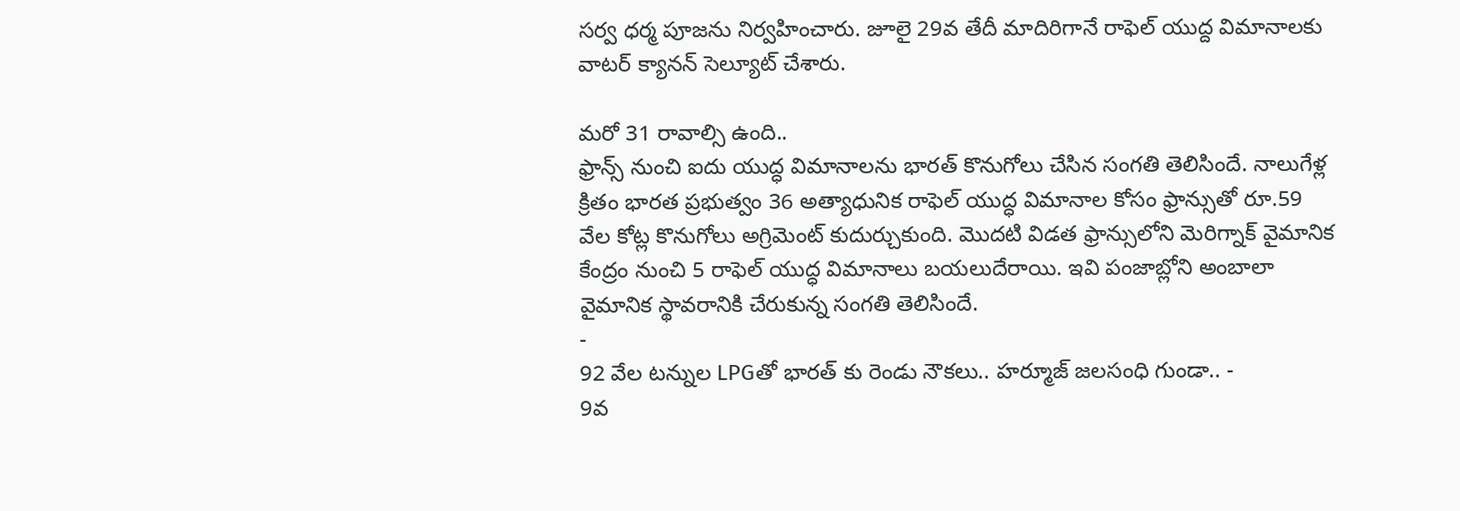సర్వ ధర్మ పూజను నిర్వహించారు. జూలై 29వ తేదీ మాదిరిగానే రాఫెల్ యుద్ద విమానాలకు వాటర్ క్యానన్ సెల్యూట్ చేశారు.

మరో 31 రావాల్సి ఉంది..
ఫ్రాన్స్ నుంచి ఐదు యుద్ధ విమానాలను భారత్ కొనుగోలు చేసిన సంగతి తెలిసిందే. నాలుగేళ్ల క్రితం భారత ప్రభుత్వం 36 అత్యాధునిక రాఫెల్ యుద్ధ విమానాల కోసం ఫ్రాన్సుతో రూ.59 వేల కోట్ల కొనుగోలు అగ్రిమెంట్ కుదుర్చుకుంది. మొదటి విడత ఫ్రాన్సులోని మెరిగ్నాక్ వైమానిక కేంద్రం నుంచి 5 రాఫెల్ యుద్ధ విమానాలు బయలుదేరాయి. ఇవి పంజాబ్లోని అంబాలా వైమానిక స్థావరానికి చేరుకున్న సంగతి తెలిసిందే.
-
92 వేల టన్నుల LPGతో భారత్ కు రెండు నౌకలు.. హర్మూజ్ జలసంధి గుండా.. -
9వ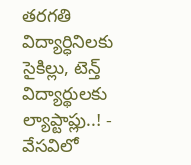తరగతి విద్యార్ధినిలకు సైకిల్లు, టెన్త్ విద్యార్థులకు ల్యాప్టాప్లు..! -
వేసవిలో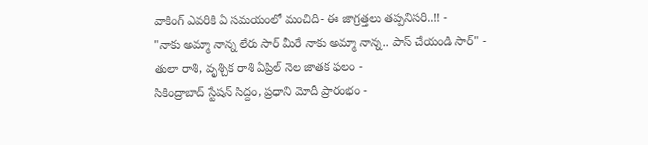వాకింగ్ ఎవరికి ఏ సమయంలో మంచిది- ఈ జాగ్రత్తలు తప్పనిసరి..!! -
"నాకు అమ్మా నాన్న లేరు సార్ మీరే నాకు అమ్మా నాన్న.. పాస్ చేయండి సార్" -
తులా రాశి, వృశ్చిక రాశి ఏప్రిల్ నెల జాతక ఫలం -
సికింద్రాబాద్ స్టేషన్ సిద్దం, ప్రధాని మోదీ ప్రారంభం -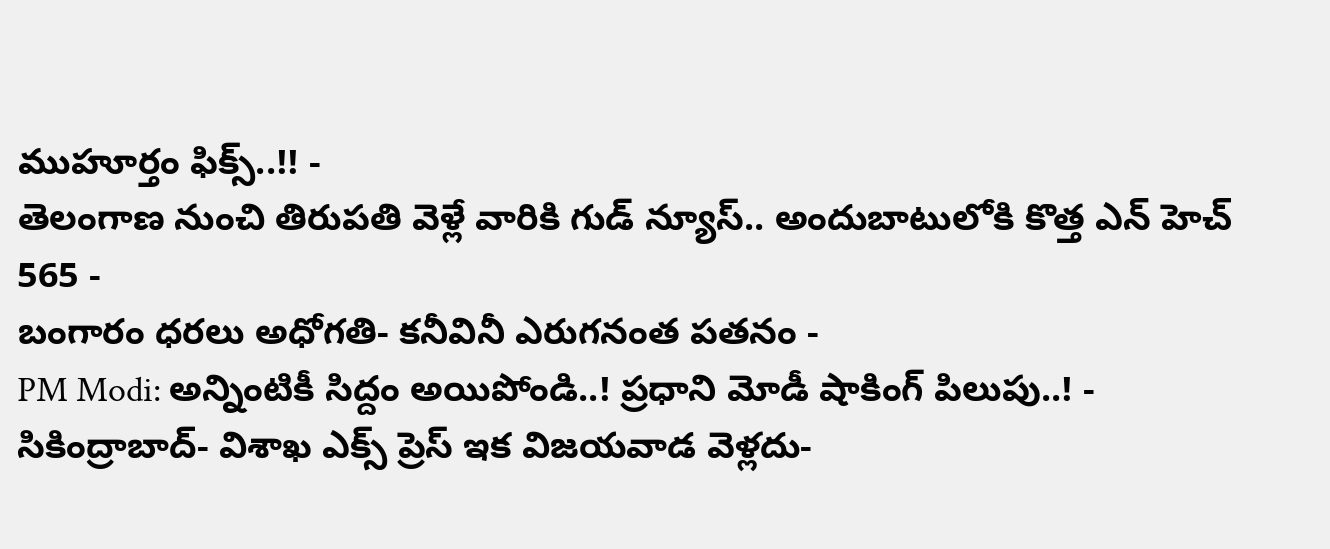ముహూర్తం ఫిక్స్..!! -
తెలంగాణ నుంచి తిరుపతి వెళ్లే వారికి గుడ్ న్యూస్.. అందుబాటులోకి కొత్త ఎన్ హెచ్ 565 -
బంగారం ధరలు అధోగతి- కనీవినీ ఎరుగనంత పతనం -
PM Modi: అన్నింటికీ సిద్దం అయిపోండి..! ప్రధాని మోడీ షాకింగ్ పిలుపు..! -
సికింద్రాబాద్- విశాఖ ఎక్స్ ప్రెస్ ఇక విజయవాడ వెళ్లదు-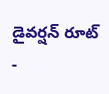డైవర్షన్ రూట్ -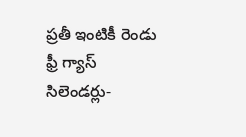ప్రతీ ఇంటికీ రెండు ఫ్రీ గ్యాస్ సిలెండర్లు-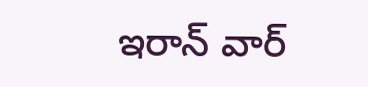ఇరాన్ వార్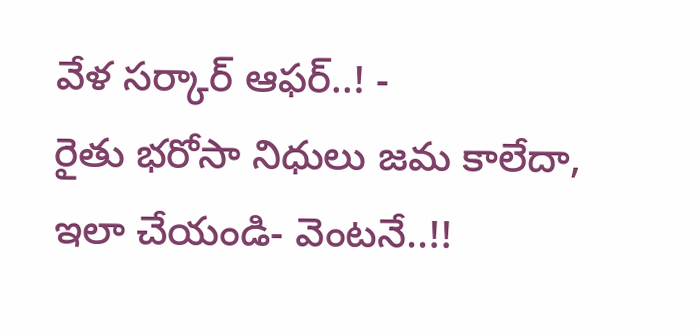వేళ సర్కార్ ఆఫర్..! -
రైతు భరోసా నిధులు జమ కాలేదా, ఇలా చేయండి- వెంటనే..!!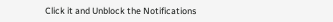Click it and Unblock the Notifications